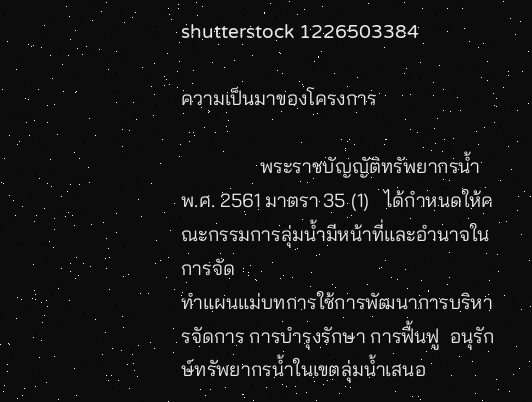shutterstock 1226503384

ความเป็นมาของโครงการ

                พระราชบัญญัติทรัพยากรน้ำ พ.ศ. 2561 มาตรา 35 (1)   ได้กำหนดให้คณะกรรมการลุ่มน้ำมีหน้าที่และอำนาจในการจัด
ทำแผนแม่บทการใช้การพัฒนาการบริหารจัดการ การบำรุงรักษา การฟื้นฟู  อนุรักษ์ทรัพยากรน้ำในเขตลุ่มน้ำเสนอ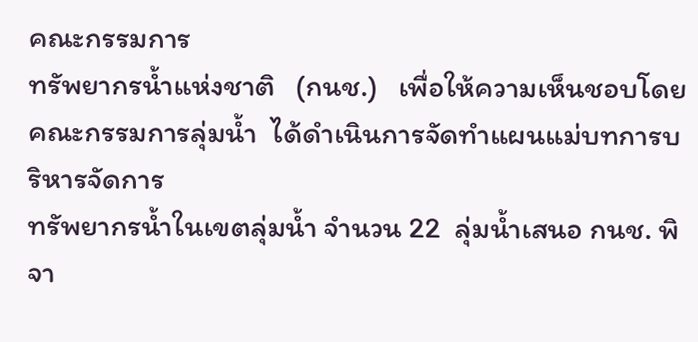คณะกรรมการ
ทรัพยากรน้ำแห่งชาติ   (กนช.)   เพื่อให้ความเห็นชอบโดยคณะกรรมการลุ่มน้ำ  ได้ดำเนินการจัดทำแผนแม่บทการบริหารจัดการ
ทรัพยากรน้ำในเขตลุ่มน้ำ จำนวน 22  ลุ่มน้ำเสนอ กนช. พิจา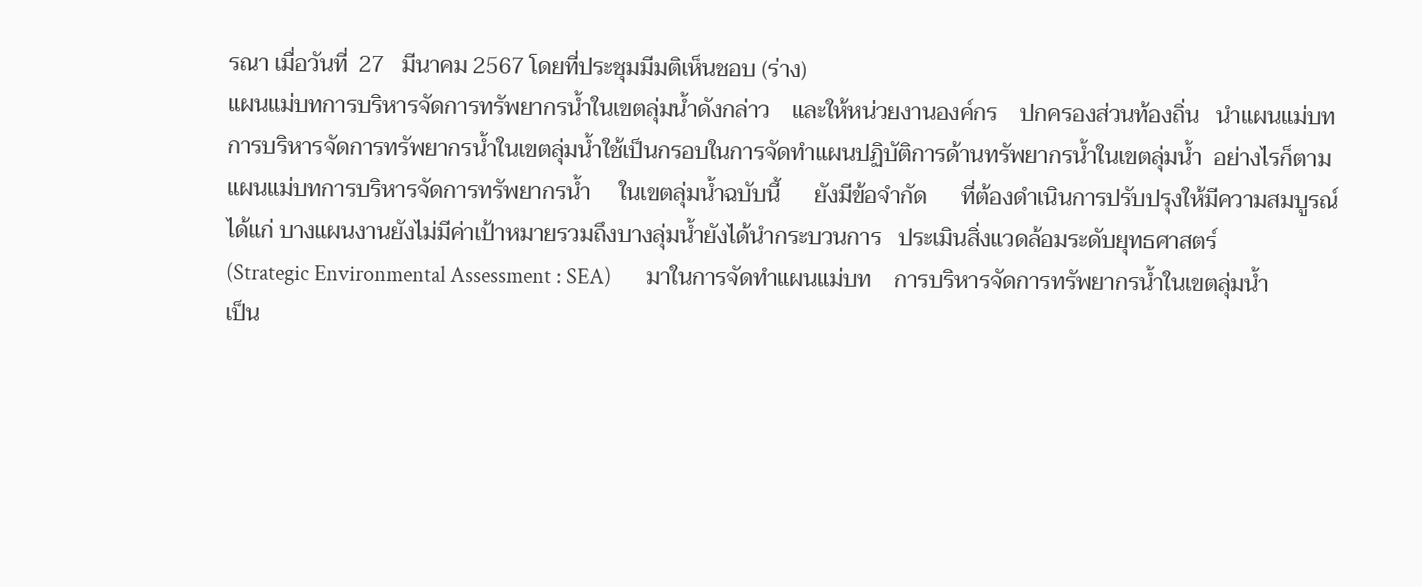รณา เมื่อวันที่  27   มีนาคม 2567 โดยที่ประชุมมีมติเห็นชอบ (ร่าง)
แผนแม่บทการบริหารจัดการทรัพยากรน้ำในเขตลุ่มน้ำดังกล่าว    และให้หน่วยงานองค์กร    ปกครองส่วนท้องถิ่น   นำแผนแม่บท
การบริหารจัดการทรัพยากรน้ำในเขตลุ่มน้ำใช้เป็นกรอบในการจัดทำแผนปฏิบัติการด้านทรัพยากรน้ำในเขตลุ่มน้ำ  อย่างไรก็ตาม
แผนแม่บทการบริหารจัดการทรัพยากรน้ำ     ในเขตลุ่มน้ำฉบับนี้      ยังมีข้อจำกัด      ที่ต้องดำเนินการปรับปรุงให้มีความสมบูรณ์
ได้แก่ บางแผนงานยังไม่มีค่าเป้าหมายรวมถึงบางลุ่มน้ำยังได้นำกระบวนการ   ประเมินสิ่งแวดล้อมระดับยุทธศาสตร์
(Strategic Environmental Assessment : SEA)       มาในการจัดทำแผนแม่บท    การบริหารจัดการทรัพยากรน้ำในเขตลุ่มน้ำ
เป็น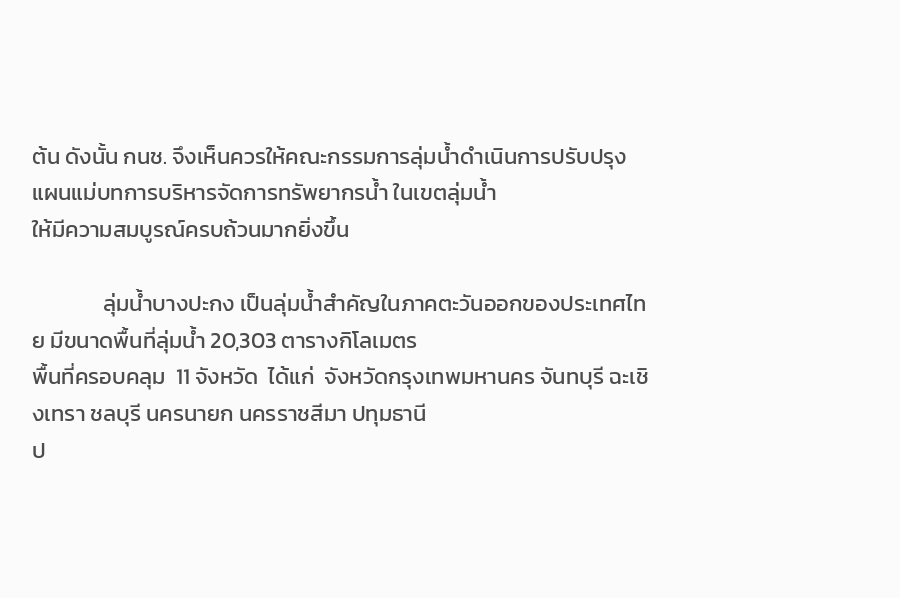ต้น ดังนั้น กนช. จึงเห็นควรให้คณะกรรมการลุ่มน้ำดำเนินการปรับปรุง แผนแม่บทการบริหารจัดการทรัพยากรน้ำ ในเขตลุ่มน้ำ
ให้มีความสมบูรณ์ครบถ้วนมากยิ่งขึ้น

              ลุ่มน้ำบางปะกง เป็นลุ่มน้ำสำคัญในภาคตะวันออกของประเทศไทย มีขนาดพื้นที่ลุ่มน้ำ 20,303 ตารางกิโลเมตร
พื้นที่ครอบคลุม  11 จังหวัด  ได้แก่  จังหวัดกรุงเทพมหานคร จันทบุรี ฉะเชิงเทรา ชลบุรี นครนายก นครราชสีมา ปทุมธานี
ป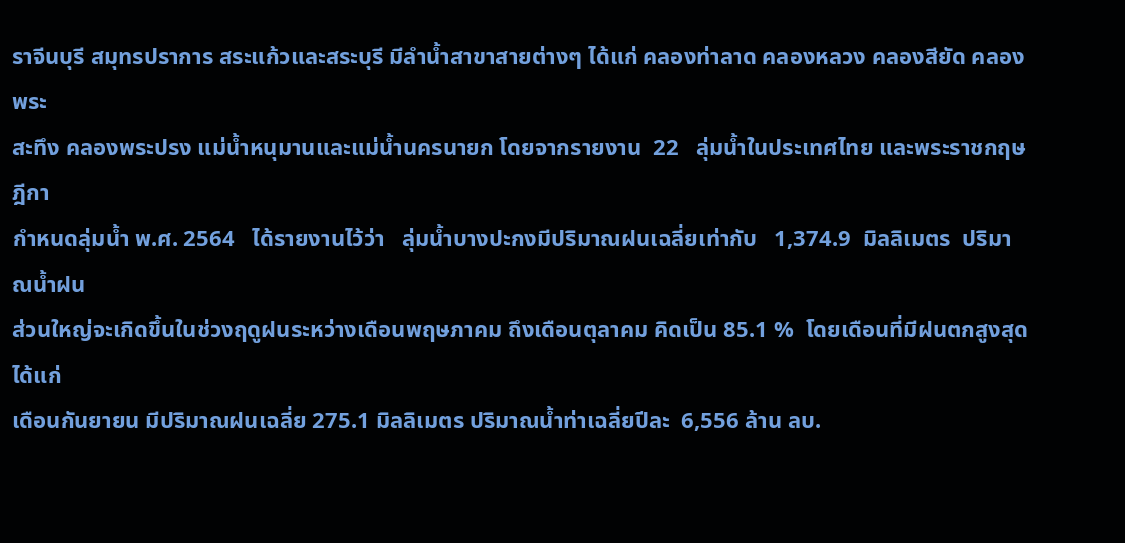ราจีนบุรี สมุทรปราการ สระแก้วและสระบุรี มีลำน้ำสาขาสายต่างๆ ได้แก่ คลองท่าลาด คลองหลวง คลองสียัด คลองพระ
สะทึง คลองพระปรง แม่น้ำหนุมานและแม่น้ำนครนายก โดยจากรายงาน  22   ลุ่มน้ำในประเทศไทย และพระราชกฤษฎีกา
กำหนดลุ่มน้ำ พ.ศ. 2564   ได้รายงานไว้ว่า   ลุ่มน้ำบางปะกงมีปริมาณฝนเฉลี่ยเท่ากับ   1,374.9  มิลลิเมตร  ปริมาณน้ำฝน
ส่วนใหญ่จะเกิดขึ้นในช่วงฤดูฝนระหว่างเดือนพฤษภาคม ถึงเดือนตุลาคม คิดเป็น 85.1 %  โดยเดือนที่มีฝนตกสูงสุดได้แก่
เดือนกันยายน มีปริมาณฝนเฉลี่ย 275.1 มิลลิเมตร ปริมาณน้ำท่าเฉลี่ยปีละ  6,556 ล้าน ลบ.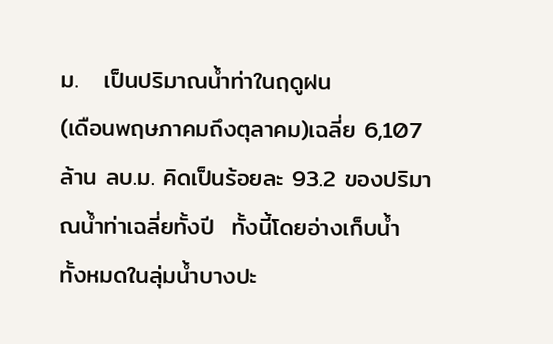ม.   เป็นปริมาณน้ำท่าในฤดูฝน
(เดือนพฤษภาคมถึงตุลาคม)เฉลี่ย 6,107ล้าน ลบ.ม. คิดเป็นร้อยละ 93.2 ของปริมาณน้ำท่าเฉลี่ยทั้งปี  ทั้งนี้โดยอ่างเก็บน้ำ
ทั้งหมดในลุ่มน้ำบางปะ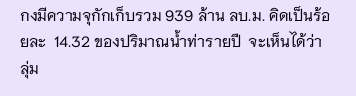กงมีความจุกักเก็บรวม 939 ล้าน ลบ.ม. คิดเป็นร้อยละ  14.32 ของปริมาณน้ำท่ารายปี  จะเห็นได้ว่า
ลุ่ม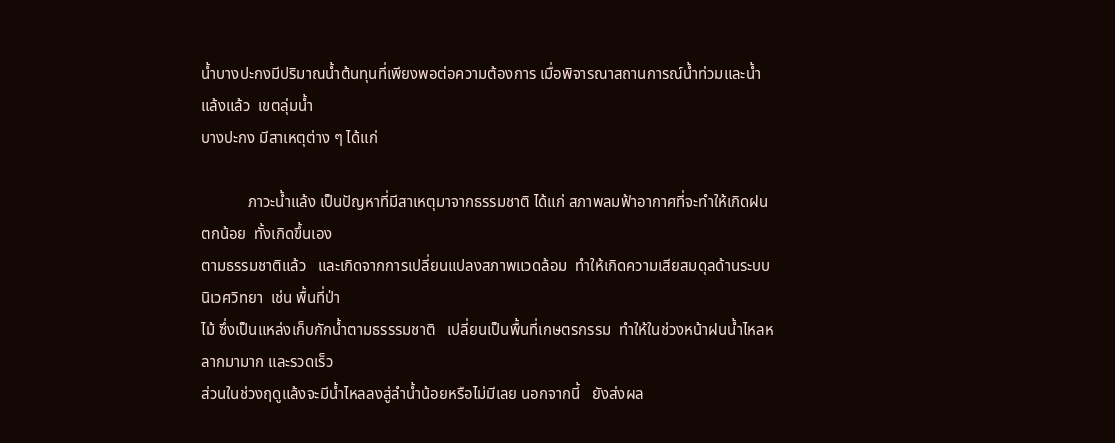น้ำบางปะกงมีปริมาณน้ำต้นทุนที่เพียงพอต่อความต้องการ เมื่อพิจารณาสถานการณ์น้ำท่วมและน้ำแล้งแล้ว  เขตลุ่มน้ำ
บางปะกง มีสาเหตุต่าง ๆ ได้แก่

            ภาวะน้ำแล้ง เป็นปัญหาที่มีสาเหตุมาจากธรรมชาติ ได้แก่ สภาพลมฟ้าอากาศที่จะทำให้เกิดฝนตกน้อย  ทั้งเกิดขึ้นเอง
ตามธรรมชาติแล้ว   และเกิดจากการเปลี่ยนแปลงสภาพแวดล้อม  ทำให้เกิดความเสียสมดุลด้านระบบนิเวศวิทยา  เช่น พื้นที่ป่า
ไม้ ซึ่งเป็นแหล่งเก็บกักน้ำตามธรรรมชาติ   เปลี่ยนเป็นพื้นที่เกษตรกรรม  ทำให้ในช่วงหน้าฝนน้ำไหลหลากมามาก และรวดเร็ว
ส่วนในช่วงฤดูแล้งจะมีน้ำไหลลงสู่ลำน้ำน้อยหรือไม่มีเลย นอกจากนี้   ยังส่งผล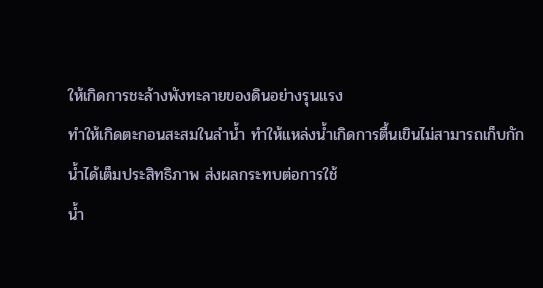ให้เกิดการชะล้างพังทะลายของดินอย่างรุนแรง
ทำให้เกิดตะกอนสะสมในลำน้ำ ทำให้แหล่งน้ำเกิดการตื้นเขินไม่สามารถเก็บกักน้ำได้เต็มประสิทธิภาพ ส่งผลกระทบต่อการใช้
น้ำ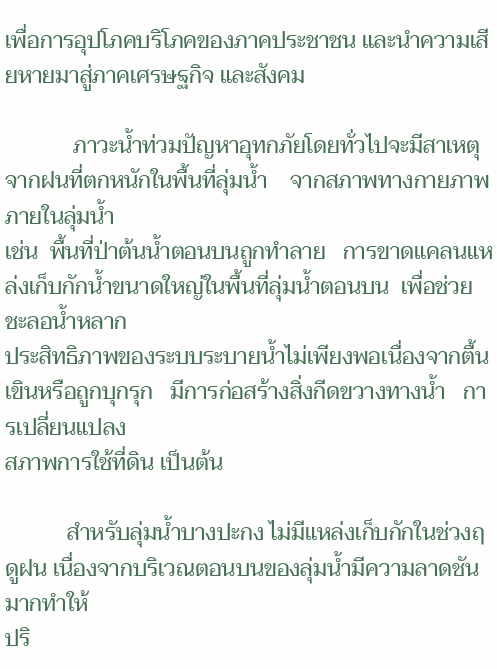เพื่อการอุปโภคบริโภคของภาคประชาชน และนำความเสียหายมาสู่ภาคเศรษฐกิจ และสังคม

            ภาวะน้ำท่วมปัญหาอุทกภัยโดยทั่วไปจะมีสาเหตุจากฝนที่ตกหนักในพื้นที่ลุ่มน้ำ    จากสภาพทางกายภาพภายในลุ่มน้ำ
เช่น  พื้นที่ป่าต้นน้ำตอนบนถูกทำลาย   การขาดแคลนแหล่งเก็บกักน้ำขนาดใหญ่ในพื้นที่ลุ่มน้ำตอนบน  เพื่อช่วยชะลอน้ำหลาก
ประสิทธิภาพของระบบระบายน้ำไม่เพียงพอเนื่องจากตื้นเขินหรือถูกบุกรุก   มีการก่อสร้างสิ่งกีดขวางทางน้ำ   การเปลี่ยนแปลง
สภาพการใช้ที่ดิน เป็นต้น

           สำหรับลุ่มน้ำบางปะกง ไม่มีแหล่งเก็บกักในช่วงฤดูฝน เนื่องจากบริเวณตอนบนของลุ่มน้ำมีความลาดชันมากทำให้
ปริ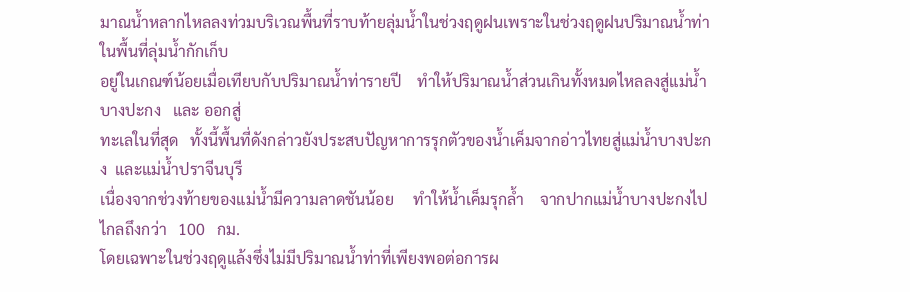มาณน้ำหลากไหลลงท่วมบริเวณพื้นที่ราบท้ายลุ่มน้ำในช่วงฤดูฝนเพราะในช่วงฤดูฝนปริมาณน้ำท่าในพื้นที่ลุ่มน้ำกักเก็บ
อยู่ในเกณฑ์น้อยเมื่อเทียบกับปริมาณน้ำท่ารายปี    ทำให้ปริมาณน้ำส่วนเกินทั้งหมดไหลลงสู่แม่น้ำบางปะกง   และ ออกสู่
ทะเลในที่สุด   ทั้งนี้พื้นที่ดังกล่าวยังประสบปัญหาการรุกตัวของน้ำเค็มจากอ่าวไทยสู่แม่น้ำบางปะกง  และแม่น้ำปราจีนบุรี
เนื่องจากช่วงท้ายของแม่น้ำมีความลาดชันน้อย     ทำให้น้ำเค็มรุกล้ำ    จากปากแม่น้ำบางปะกงไปไกลถึงกว่า   100   กม.
โดยเฉพาะในช่วงฤดูแล้งซึ่งไม่มีปริมาณน้ำท่าที่เพียงพอต่อการผ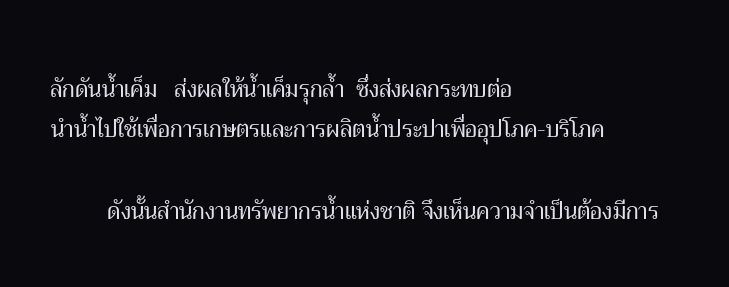ลักดันน้ำเค็ม   ส่งผลให้น้ำเค็มรุกล้ำ  ซึ่งส่งผลกระทบต่อ
นำน้ำไปใช้เพื่อการเกษตรและการผลิตน้ำประปาเพื่ออุปโภค-บริโภค

          ดังนั้นสำนักงานทรัพยากรน้ำแห่งชาติ จึงเห็นความจำเป็นต้องมีการ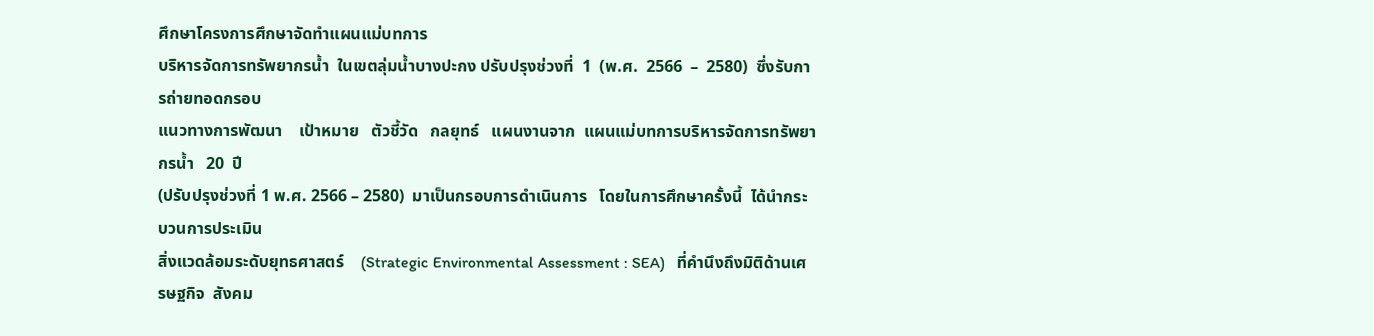ศึกษาโครงการศึกษาจัดทำแผนแม่บทการ
บริหารจัดการทรัพยากรน้ำ  ในเขตลุ่มน้ำบางปะกง ปรับปรุงช่วงที่  1  (พ.ศ.  2566  –  2580)  ซึ่งรับการถ่ายทอดกรอบ
แนวทางการพัฒนา    เป้าหมาย   ตัวชี้วัด   กลยุทธ์   แผนงานจาก  แผนแม่บทการบริหารจัดการทรัพยากรน้ำ   20  ปี
(ปรับปรุงช่วงที่ 1 พ.ศ. 2566 – 2580)  มาเป็นกรอบการดำเนินการ   โดยในการศึกษาครั้งนี้  ได้นำกระบวนการประเมิน
สิ่งแวดล้อมระดับยุทธศาสตร์    (Strategic Environmental Assessment : SEA)   ที่คำนึงถึงมิติด้านเศรษฐกิจ  สังคม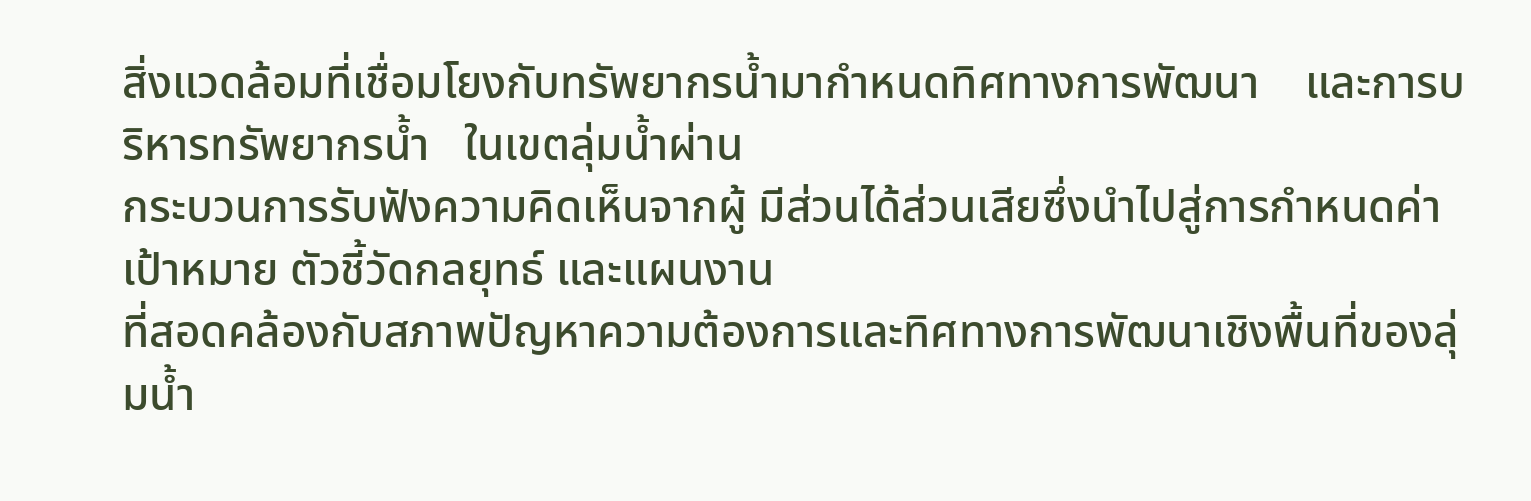สิ่งแวดล้อมที่เชื่อมโยงกับทรัพยากรน้ำมากำหนดทิศทางการพัฒนา    และการบริหารทรัพยากรน้ำ   ในเขตลุ่มน้ำผ่าน
กระบวนการรับฟังความคิดเห็นจากผู้ มีส่วนได้ส่วนเสียซึ่งนำไปสู่การกำหนดค่าเป้าหมาย ตัวชี้วัดกลยุทธ์ และแผนงาน
ที่สอดคล้องกับสภาพปัญหาความต้องการและทิศทางการพัฒนาเชิงพื้นที่ของลุ่มน้ำ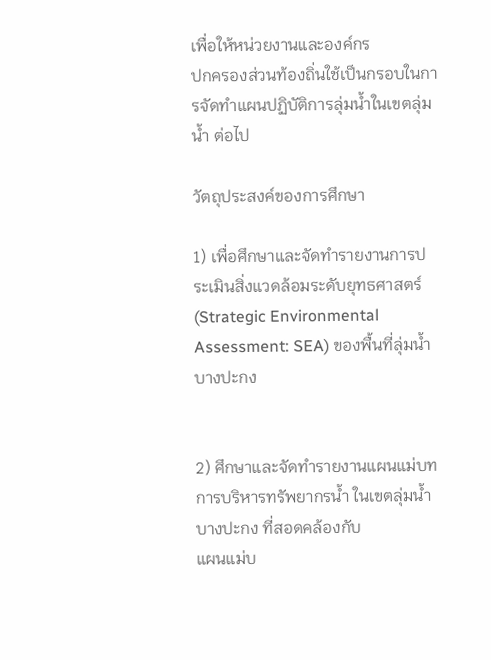เพื่อให้หน่วยงานและองค์กร
ปกครองส่วนท้องถิ่นใช้เป็นกรอบในการจัดทำแผนปฏิบัติการลุ่มน้ำในเขตลุ่มน้ำ ต่อไป

วัตถุประสงค์ของการศึกษา

1) เพื่อศึกษาและจัดทำรายงานการประเมินสิ่งแวดล้อมระดับยุทธศาสตร์ (Strategic Environmental
Assessment: SEA) ของพื้นที่ลุ่มน้ำบางปะกง


2) ศึกษาและจัดทำรายงานแผนแม่บทการบริหารทรัพยากรน้ำ ในเขตลุ่มน้ำบางปะกง ที่สอดคล้องกับ
แผนแม่บ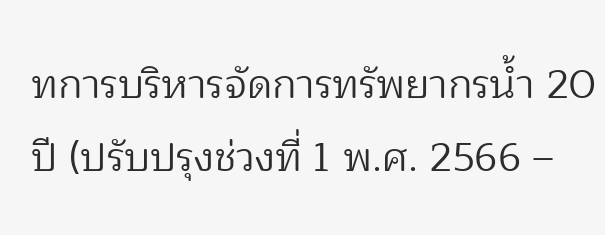ทการบริหารจัดการทรัพยากรน้ำ 20 ปี (ปรับปรุงช่วงที่ 1 พ.ศ. 2566 –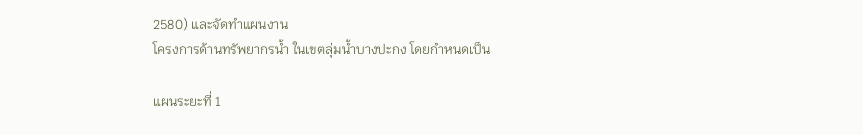2580) และจัดทำแผนงาน
โครงการด้านทรัพยากรน้ำ ในเขตลุ่มน้ำบางปะกง โดยกำหนดเป็น

แผนระยะที่ 1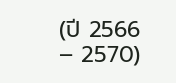(ปี 2566 – 2570)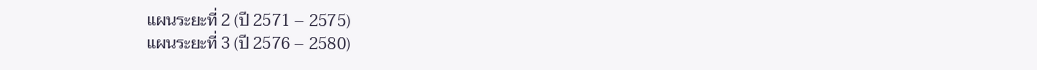แผนระยะที่ 2 (ปี 2571 – 2575)
แผนระยะที่ 3 (ปี 2576 – 2580)